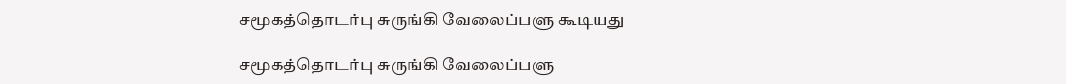சமூகத்தொடர்பு சுருங்கி வேலைப்பளு கூடியது

சமூகத்தொடர்பு சுருங்கி வேலைப்பளு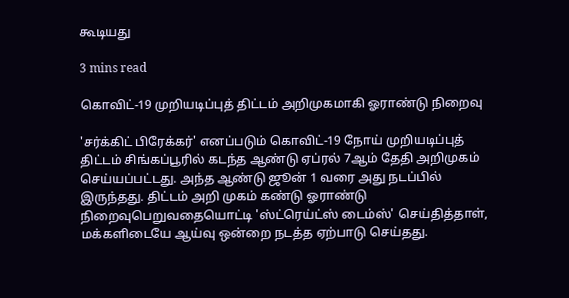கூடியது

3 mins read

கொவிட்-19 முறியடிப்புத் திட்டம் அறிமுகமாகி ஓராண்டு நிறைவு

'சர்க்கிட் பிரேக்கர்' எனப்படும் கொவிட்-19 நோய் முறியடிப்புத் திட்டம் சிங்கப்பூரில் கடந்த ஆண்டு ஏப்ரல் 7ஆம் தேதி அறிமுகம் செய்யப்பட்டது. அந்த ஆண்டு ஜூன் 1 வரை அது நடப்பில் இருந்தது. திட்டம் அறி முகம் கண்டு ஓராண்டு நிறைவுபெறுவதையொட்டி 'ஸ்ட்ரெய்ட்ஸ் டைம்ஸ்' செய்தித்தாள், மக்களிடையே ஆய்வு ஒன்றை நடத்த ஏற்பாடு செய்தது.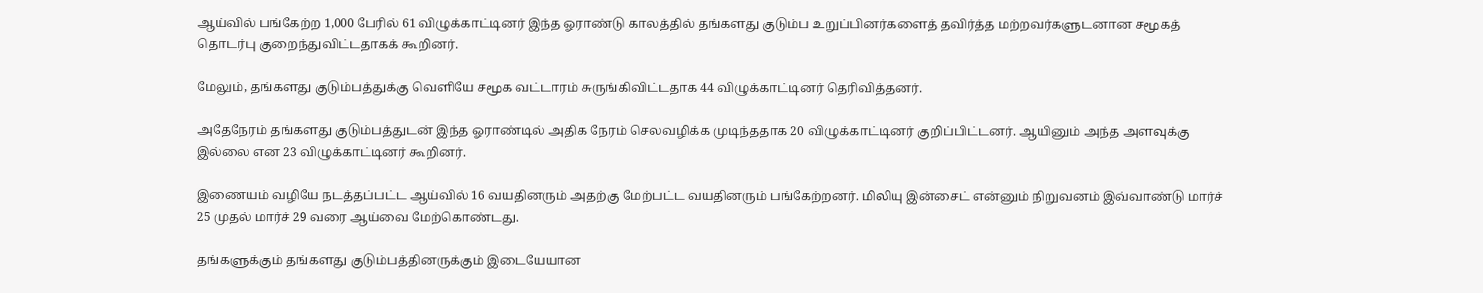ஆய்வில் பங்கேற்ற 1,000 பேரில் 61 விழுக்காட்டினர் இந்த ஓராண்டு காலத்தில் தங்களது குடும்ப உறுப்பினர்களைத் தவிர்த்த மற்றவர்களுடனான சமூகத் தொடர்பு குறைந்துவிட்டதாகக் கூறினர்.

மேலும், தங்களது குடும்பத்துக்கு வெளியே சமூக வட்டாரம் சுருங்கிவிட்டதாக 44 விழுக்காட்டினர் தெரிவித்தனர்.

அதேநேரம் தங்களது குடும்பத்துடன் இந்த ஓராண்டில் அதிக நேரம் செலவழிக்க முடிந்ததாக 20 விழுக்காட்டினர் குறிப்பிட்டனர். ஆயினும் அந்த அளவுக்கு இல்லை என 23 விழுக்காட்டினர் கூறினர்.

இணையம் வழியே நடத்தப்பட்ட ஆய்வில் 16 வயதினரும் அதற்கு மேற்பட்ட வயதினரும் பங்கேற்றனர். மிலியு இன்சைட் என்னும் நிறுவனம் இவ்வாண்டு மார்ச் 25 முதல் மார்ச் 29 வரை ஆய்வை மேற்கொண்டது.

தங்களுக்கும் தங்களது குடும்பத்தினருக்கும் இடையேயான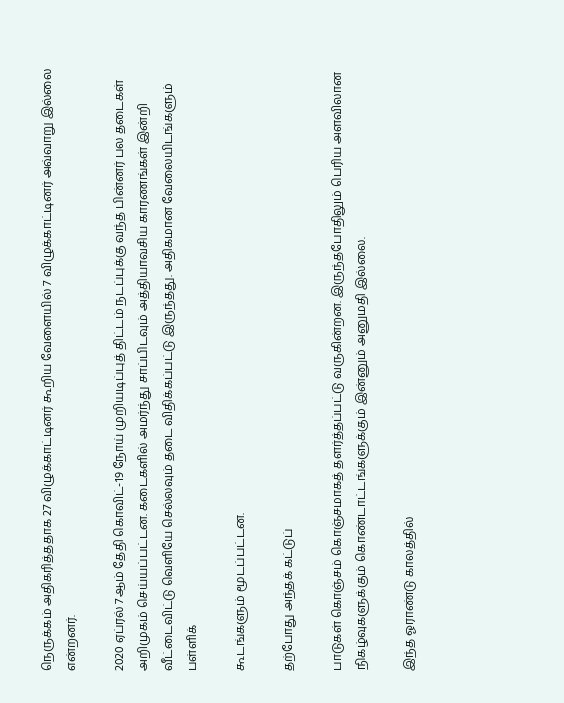நெருக்கம் அதிகரித்ததாக 27 விழுக்காட்டினர் கூறிய வேளையில் 7 விழுக்காட்டினர் அவ்வாறு இல்லை என்றனர்.

2020 ஏப்ரல் 7ஆம் தேதி கொவிட்-19 நோய் முறியடிப்புத் திட்டம் நடப்புக்கு வந்த பின்னர் பல தடைகள் அறிமுகம் செய்யப்பட்டன. கடைகளில் அமர்ந்து சாப்பிடவும் அத்தியாவசிய காரணங்கள் இன்றி வீட்டைவிட்டு வெளியே செல்லவும் தடை விதிக்கப்பட்டு இருந்தது. அதிகமான வேலையிடங்களும் பள்ளிக்

கூடங்களும் மூடப்பட்டன.

தற்போது அந்தக் கட்டுப்

பாடுகள் கொஞ்சம் கொஞ்சமாகத் தளர்த்தப்பட்டு வருகின்றன. இருந்தபோதிலும் பெரிய அளவிலான நிகழ்வுகளுக்கும் கொண்டாட்டங்களுக்கும் இன்னும் அனுமதி இல்லை.

இந்த ஓராண்டு காலத்தில்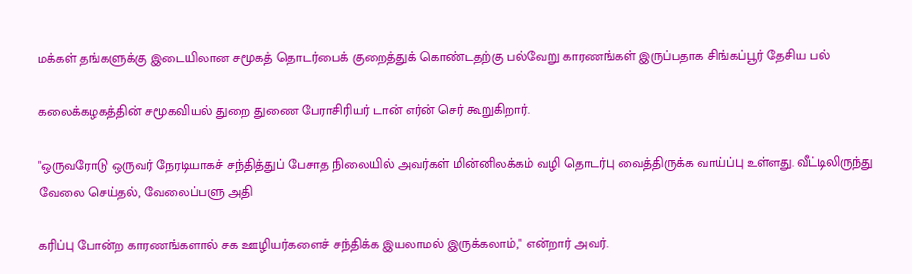மக்கள் தங்களுக்கு இடையிலான சமூகத் தொடர்பைக் குறைத்துக் கொண்டதற்கு பல்வேறு காரணங்கள் இருப்பதாக சிங்கப்பூர் தேசிய பல்

கலைக்கழகத்தின் சமூகவியல் துறை துணை பேராசிரியர் டான் எர்ன் செர் கூறுகிறார்.

"ஒருவரோடு ஒருவர் நேரடியாகச் சந்தித்துப் பேசாத நிலையில் அவர்கள் மின்னிலக்கம் வழி தொடர்பு வைத்திருக்க வாய்ப்பு உள்ளது. வீட்டிலிருந்து வேலை செய்தல், வேலைப்பளு அதி

கரிப்பு போன்ற காரணங்களால் சக ஊழியர்களைச் சந்திக்க இயலாமல் இருக்கலாம்," என்றார் அவர்.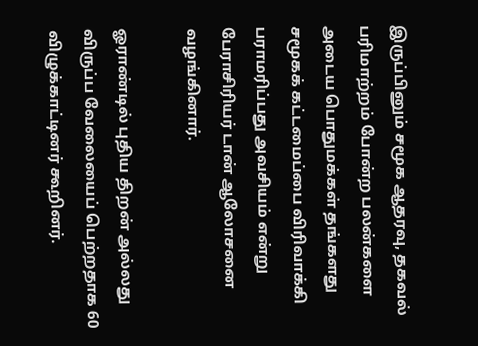இருப்பினும் சமூக ஆதரவு, தகவல் பரிமாற்றம் போன்ற பலன்களை அடைய பொதுமக்கள் தங்களது சமூகக் கட்டமைப்பை விரிவாக்கி பராமரிப்பது அவசியம் என்று பேராசிரியர் டான் ஆலோசனை வழங்கினார்.

ஓராண்டில் புதிய திறன் அல்லது விருப்ப வேலையைப் பெற்றதாக 60 விழுக்காட்டினர் கூறினர்.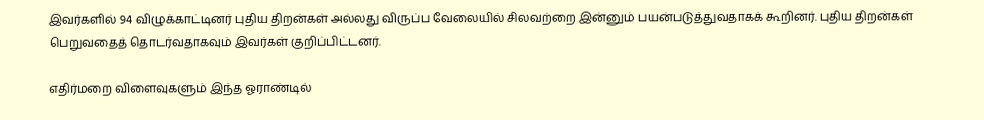இவர்களில் 94 விழுக்காட்டினர் புதிய திறன்கள் அல்லது விருப்ப வேலையில் சிலவற்றை இன்னும் பயன்படுத்துவதாகக் கூறினர். புதிய திறன்கள் பெறுவதைத் தொடர்வதாகவும் இவர்கள் குறிப்பிட்டனர்.

எதிர்மறை விளைவுகளும் இந்த ஓராண்டில்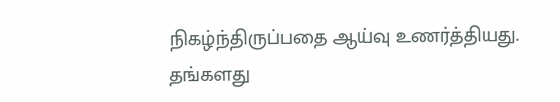நிகழ்ந்திருப்பதை ஆய்வு உணர்த்தியது. தங்களது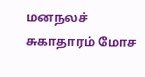மனநலச் சுகாதாரம் மோச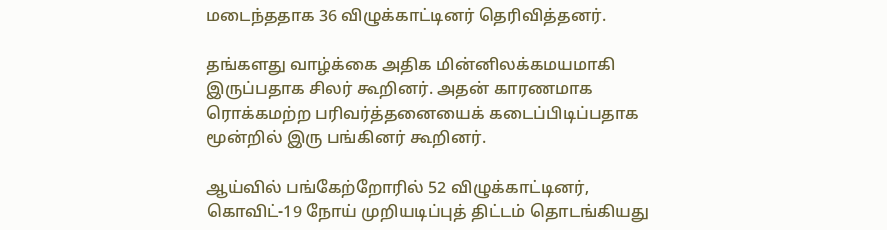மடைந்ததாக 36 விழுக்காட்டினர் தெரிவித்தனர்.

தங்களது வாழ்க்கை அதிக மின்னிலக்கமயமாகி இருப்பதாக சிலர் கூறினர். அதன் காரணமாக ரொக்கமற்ற பரிவர்த்தனையைக் கடைப்பிடிப்பதாக மூன்றில் இரு பங்கினர் கூறினர்.

ஆய்வில் பங்கேற்றோரில் 52 விழுக்காட்டினர், கொவிட்-19 நோய் முறியடிப்புத் திட்டம் தொடங்கியது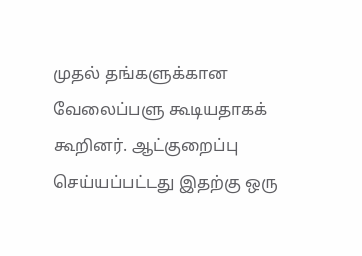முதல் தங்களுக்கான வேலைப்பளு கூடியதாகக் கூறினர். ஆட்குறைப்பு செய்யப்பட்டது இதற்கு ஒரு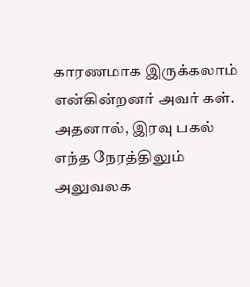காரணமாக இருக்கலாம் என்கின்றனர் அவர் கள். அதனால், இரவு பகல் எந்த நேரத்திலும் அலுவலக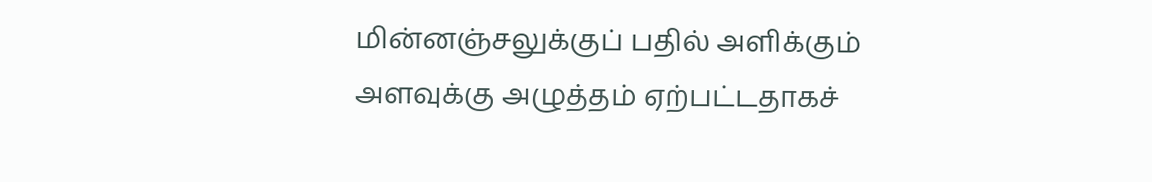மின்னஞ்சலுக்குப் பதில் அளிக்கும் அளவுக்கு அழுத்தம் ஏற்பட்டதாகச்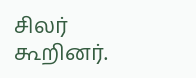சிலர் கூறினர்.